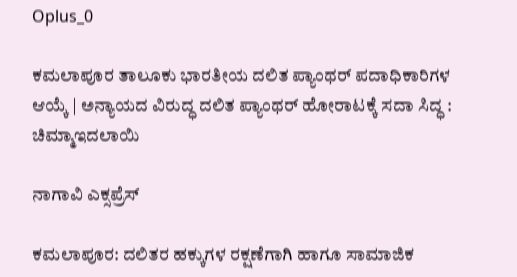Oplus_0

ಕಮಲಾಪೂರ ತಾಲೂಕು ಭಾರತೀಯ ದಲಿತ ಪ್ಯಾಂಥರ್ ಪದಾಧಿಕಾರಿಗಳ ಆಯ್ಕೆ | ಅನ್ಯಾಯದ ವಿರುದ್ಧ ದಲಿತ ಪ್ಯಾಂಥರ್ ಹೋರಾಟಕ್ಕೆ ಸದಾ ಸಿದ್ಧ : ಚಿಮ್ಮಾಇದಲಾಯಿ

ನಾಗಾವಿ ಎಕ್ಸಪ್ರೆಸ್

ಕಮಲಾಪೂರ: ದಲಿತರ ಹಕ್ಕುಗಳ ರಕ್ಷಣೆಗಾಗಿ ಹಾಗೂ ಸಾಮಾಜಿಕ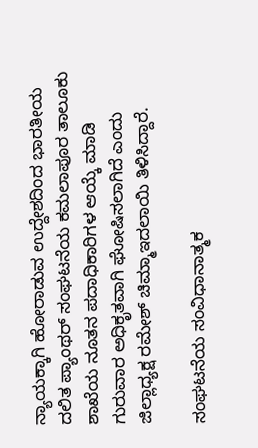ನ್ಯಾಯಕ್ಕಾಗಿ ಹೋರಾಡುವ ಉದ್ದೇಶದಿಂದ ಭಾರತೀಯ ದಲಿತ ಪ್ಯಾಂಥರ್ ಸಂಘಟನೆಯ ಕಮಲಾಪೂರ ತಾಲೂಕು ಶಾಖೆಯ ನೂತನ ಪದಾಧಿಕಾರಿಗಳ ಆಯ್ಕೆ ಮಾಡಿ ಗುರುವಾರ ಅಧಿಕೃತವಾಗಿ ಘೋಷಿಸಲಾಗಿದೆ ಎಂದು ಜಿಲ್ಲಾಧ್ಯಕ್ಷ ರಮೇಶ್ ಚಿಮ್ಮಾಇದಲಾಯಿ ತಿಳಿಸಿದ್ದಾರೆ.

ಸಂಘಟನೆಯ ಸಂವಿಧಾನಾತ್ಮಕ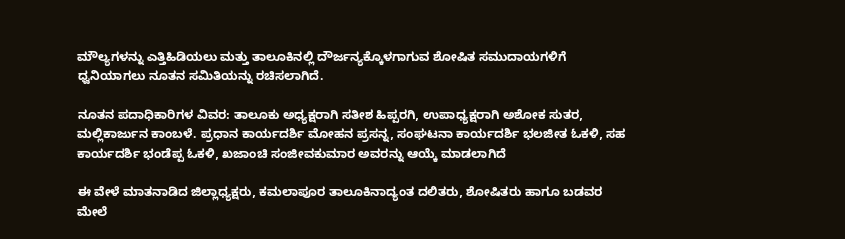ಮೌಲ್ಯಗಳನ್ನು ಎತ್ತಿಹಿಡಿಯಲು ಮತ್ತು ತಾಲೂಕಿನಲ್ಲಿ ದೌರ್ಜನ್ಯಕ್ಕೊಳಗಾಗುವ ಶೋಷಿತ ಸಮುದಾಯಗಳಿಗೆ ಧ್ವನಿಯಾಗಲು ನೂತನ ಸಮಿತಿಯನ್ನು ರಚಿಸಲಾಗಿದೆ.

ನೂತನ ಪದಾಧಿಕಾರಿಗಳ ವಿವರ: ತಾಲೂಕು ಅಧ್ಯಕ್ಷರಾಗಿ ಸತೀಶ ಹಿಪ್ಪರಗಿ, ಉಪಾಧ್ಯಕ್ಷರಾಗಿ ಅಶೋಕ ಸುತರ, ಮಲ್ಲಿಕಾರ್ಜುನ ಕಾಂಬಳೆ. ಪ್ರಧಾನ ಕಾರ್ಯದರ್ಶಿ ಮೋಹನ ಪ್ರಸನ್ನ, ಸಂಘಟನಾ ಕಾರ್ಯದರ್ಶಿ ಭಲಜೀತ ಓಕಳಿ, ಸಹ ಕಾರ್ಯದರ್ಶಿ ಭಂಡೆಪ್ಪ ಓಕಳಿ, ಖಜಾಂಚಿ ಸಂಜೀವಕುಮಾರ ಅವರನ್ನು ಆಯ್ಕೆ ಮಾಡಲಾಗಿದೆ

ಈ ವೇಳೆ ಮಾತನಾಡಿದ ಜಿಲ್ಲಾಧ್ಯಕ್ಷರು, ಕಮಲಾಪೂರ ತಾಲೂಕಿನಾದ್ಯಂತ ದಲಿತರು, ಶೋಷಿತರು ಹಾಗೂ ಬಡವರ ಮೇಲೆ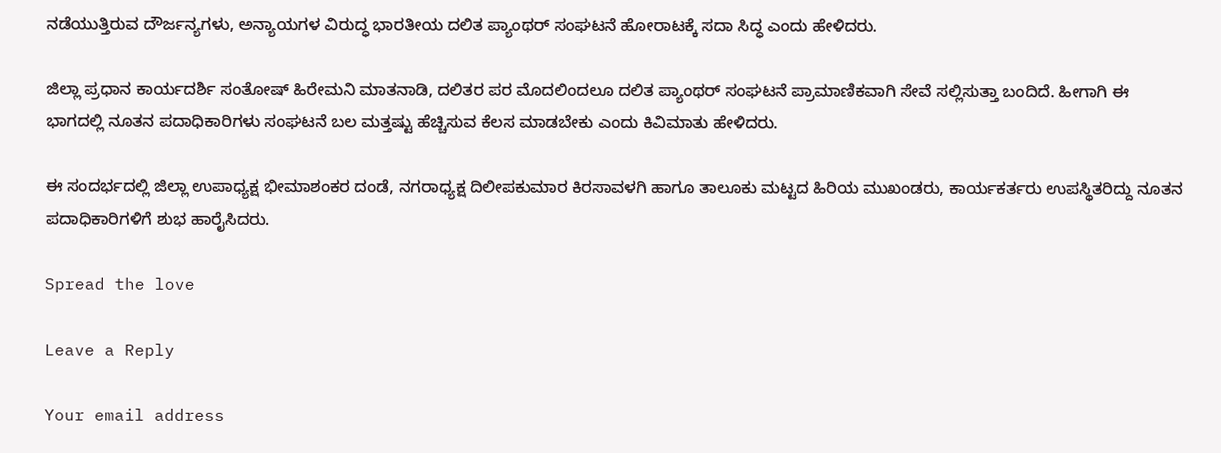ನಡೆಯುತ್ತಿರುವ ದೌರ್ಜನ್ಯಗಳು, ಅನ್ಯಾಯಗಳ ವಿರುದ್ಧ ಭಾರತೀಯ ದಲಿತ ಪ್ಯಾಂಥರ್ ಸಂಘಟನೆ ಹೋರಾಟಕ್ಕೆ ಸದಾ ಸಿದ್ಧ ಎಂದು ಹೇಳಿದರು.

ಜಿಲ್ಲಾ ಪ್ರಧಾನ ಕಾರ್ಯದರ್ಶಿ ಸಂತೋಷ್ ಹಿರೇಮನಿ ಮಾತನಾಡಿ, ದಲಿತರ ಪರ ಮೊದಲಿಂದಲೂ ದಲಿತ ಪ್ಯಾಂಥರ್ ಸಂಘಟನೆ ಪ್ರಾಮಾಣಿಕವಾಗಿ ಸೇವೆ ಸಲ್ಲಿಸುತ್ತಾ ಬಂದಿದೆ. ಹೀಗಾಗಿ ಈ ಭಾಗದಲ್ಲಿ ನೂತನ ಪದಾಧಿಕಾರಿಗಳು ಸಂಘಟನೆ ಬಲ ಮತ್ತಷ್ಟು ಹೆಚ್ಚಿಸುವ ಕೆಲಸ ಮಾಡಬೇಕು ಎಂದು ಕಿವಿಮಾತು ಹೇಳಿದರು.

ಈ ಸಂದರ್ಭದಲ್ಲಿ ಜಿಲ್ಲಾ ಉಪಾಧ್ಯಕ್ಷ ಭೀಮಾಶಂಕರ ದಂಡೆ, ನಗರಾಧ್ಯಕ್ಷ ದಿಲೀಪಕುಮಾರ ಕಿರಸಾವಳಗಿ ಹಾಗೂ ತಾಲೂಕು ಮಟ್ಟದ ಹಿರಿಯ ಮುಖಂಡರು, ಕಾರ್ಯಕರ್ತರು ಉಪಸ್ಥಿತರಿದ್ದು ನೂತನ ಪದಾಧಿಕಾರಿಗಳಿಗೆ ಶುಭ ಹಾರೈಸಿದರು.

Spread the love

Leave a Reply

Your email address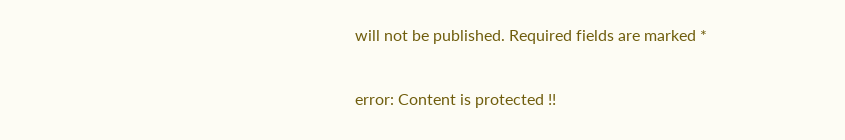will not be published. Required fields are marked *

error: Content is protected !!